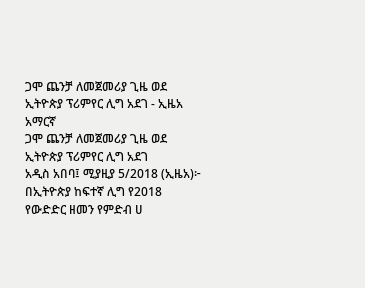ጋሞ ጨንቻ ለመጀመሪያ ጊዜ ወደ ኢትዮጵያ ፕሪምየር ሊግ አደገ - ኢዜአ አማርኛ
ጋሞ ጨንቻ ለመጀመሪያ ጊዜ ወደ ኢትዮጵያ ፕሪምየር ሊግ አደገ
አዲስ አበባ፤ ሚያዚያ 5/2018 (ኢዜአ)፦ በኢትዮጵያ ከፍተኛ ሊግ የ2018 የውድድር ዘመን የምድብ ሀ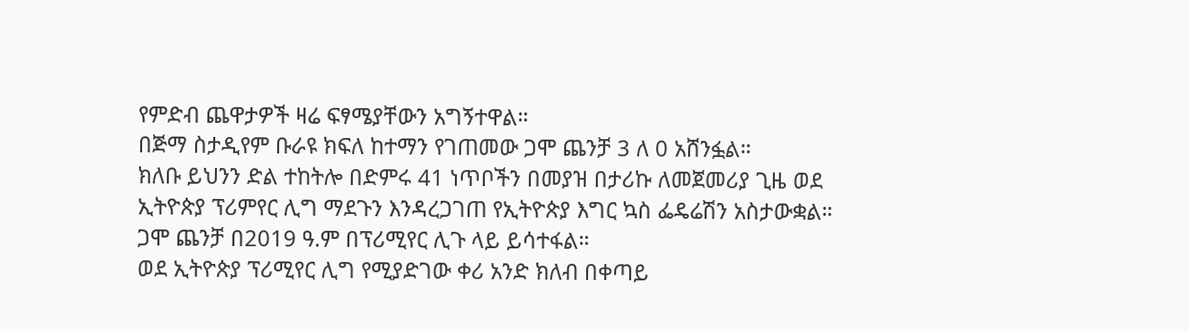የምድብ ጨዋታዎች ዛሬ ፍፃሜያቸውን አግኝተዋል።
በጅማ ስታዲየም ቡራዩ ክፍለ ከተማን የገጠመው ጋሞ ጨንቻ 3 ለ 0 አሸንፏል።
ክለቡ ይህንን ድል ተከትሎ በድምሩ 41 ነጥቦችን በመያዝ በታሪኩ ለመጀመሪያ ጊዜ ወደ ኢትዮጵያ ፕሪምየር ሊግ ማደጉን እንዳረጋገጠ የኢትዮጵያ እግር ኳስ ፌዴሬሽን አስታውቋል።
ጋሞ ጨንቻ በ2019 ዓ.ም በፕሪሚየር ሊጉ ላይ ይሳተፋል።
ወደ ኢትዮጵያ ፕሪሚየር ሊግ የሚያድገው ቀሪ አንድ ክለብ በቀጣይ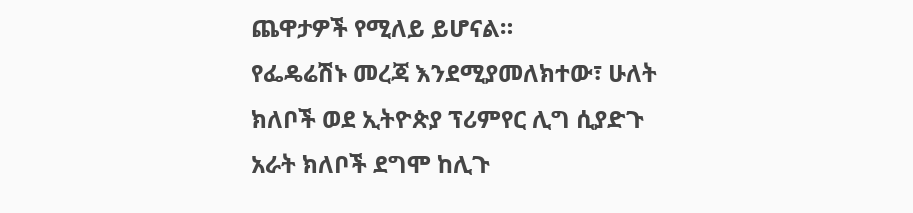ጨዋታዎች የሚለይ ይሆናል።
የፌዴሬሽኑ መረጃ እንደሚያመለክተው፣ ሁለት ክለቦች ወደ ኢትዮጵያ ፕሪምየር ሊግ ሲያድጉ አራት ክለቦች ደግሞ ከሊጉ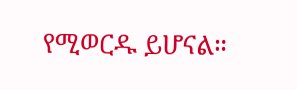የሚወርዱ ይሆናል።